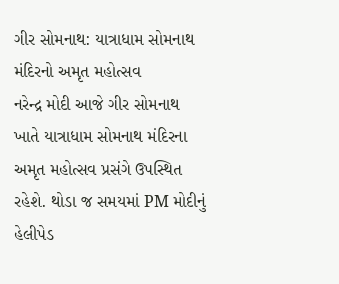ગીર સોમનાથ: યાત્રાધામ સોમનાથ મંદિરનો અમૃત મહોત્સવ
નરેન્દ્ર મોદી આજે ગીર સોમનાથ ખાતે યાત્રાધામ સોમનાથ મંદિરના અમૃત મહોત્સવ પ્રસંગે ઉપસ્થિત રહેશે. થોડા જ સમયમાં PM મોદીનું હેલીપેડ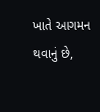ખાતે આગમન થવાનું છે,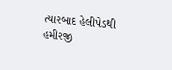ત્યારબાદ હેલીપેડથી હમીરજી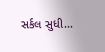સર્કલ સુધી...